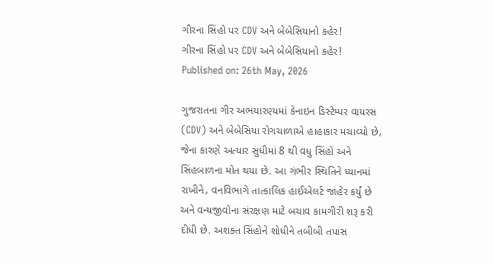ગીરના સિંહો પર CDV અને બેબેસિયાનો કહેર!
ગીરના સિંહો પર CDV અને બેબેસિયાનો કહેર!
Published on: 26th May, 2026

ગુજરાતના ગીર અભયારણ્યમાં કેનાઇન ડિસ્ટેમ્પર વાયરસ (CDV) અને બેબેસિયા રોગચાળાએ હાહાકાર મચાવ્યો છે, જેના કારણે અત્યાર સુધીમાં 8 થી વધુ સિંહો અને સિંહબાળના મોત થયા છે. આ ગંભીર સ્થિતિને ધ્યાનમાં રાખીને, વનવિભાગે તાત્કાલિક હાઈએલર્ટ જાહેર કર્યું છે અને વન્યજીવોના સંરક્ષણ માટે બચાવ કામગીરી શરૂ કરી દીધી છે. અશક્ત સિંહોને શોધીને તબીબી તપાસ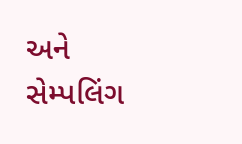અને સેમ્પલિંગ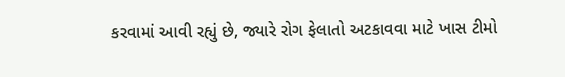કરવામાં આવી રહ્યું છે, જ્યારે રોગ ફેલાતો અટકાવવા માટે ખાસ ટીમો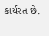કાર્યરત છે.